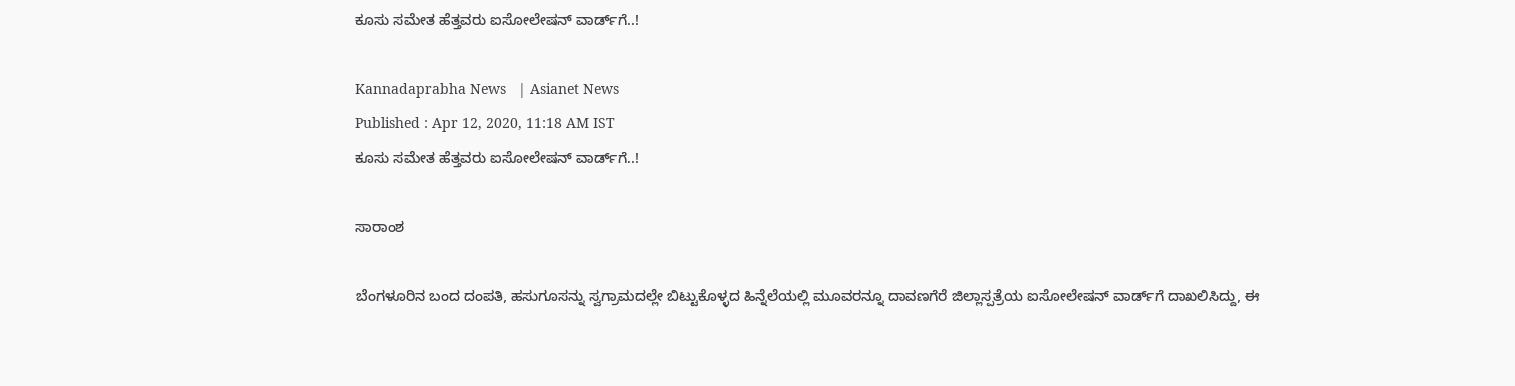ಕೂಸು ಸಮೇತ ಹೆತ್ತವರು ಐಸೋಲೇಷನ್‌ ವಾರ್ಡ್‌ಗೆ..!

Kannadaprabha News   | Asianet News
Published : Apr 12, 2020, 11:18 AM IST
ಕೂಸು ಸಮೇತ ಹೆತ್ತವರು ಐಸೋಲೇಷನ್‌ ವಾರ್ಡ್‌ಗೆ..!

ಸಾರಾಂಶ

ಬೆಂಗಳೂರಿನ ಬಂದ ದಂಪತಿ, ಹಸುಗೂಸನ್ನು ಸ್ವಗ್ರಾಮದಲ್ಲೇ ಬಿಟ್ಟುಕೊಳ್ಳದ ಹಿನ್ನೆಲೆಯಲ್ಲಿ ಮೂವರನ್ನೂ ದಾವಣಗೆರೆ ಜಿಲ್ಲಾಸ್ಪತ್ರೆಯ ಐಸೋಲೇಷನ್‌ ವಾರ್ಡ್‌ಗೆ ದಾಖಲಿಸಿದ್ದು, ಈ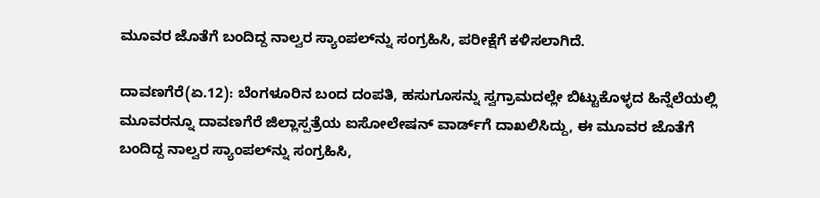ಮೂವರ ಜೊತೆಗೆ ಬಂದಿದ್ದ ನಾಲ್ವರ ಸ್ಯಾಂಪಲ್‌ನ್ನು ಸಂಗ್ರಹಿಸಿ, ಪರೀಕ್ಷೆಗೆ ಕಳಿಸಲಾಗಿದೆ.

ದಾವಣಗೆರೆ(ಏ.12): ಬೆಂಗಳೂರಿನ ಬಂದ ದಂಪತಿ, ಹಸುಗೂಸನ್ನು ಸ್ವಗ್ರಾಮದಲ್ಲೇ ಬಿಟ್ಟುಕೊಳ್ಳದ ಹಿನ್ನೆಲೆಯಲ್ಲಿ ಮೂವರನ್ನೂ ದಾವಣಗೆರೆ ಜಿಲ್ಲಾಸ್ಪತ್ರೆಯ ಐಸೋಲೇಷನ್‌ ವಾರ್ಡ್‌ಗೆ ದಾಖಲಿಸಿದ್ದು, ಈ ಮೂವರ ಜೊತೆಗೆ ಬಂದಿದ್ದ ನಾಲ್ವರ ಸ್ಯಾಂಪಲ್‌ನ್ನು ಸಂಗ್ರಹಿಸಿ,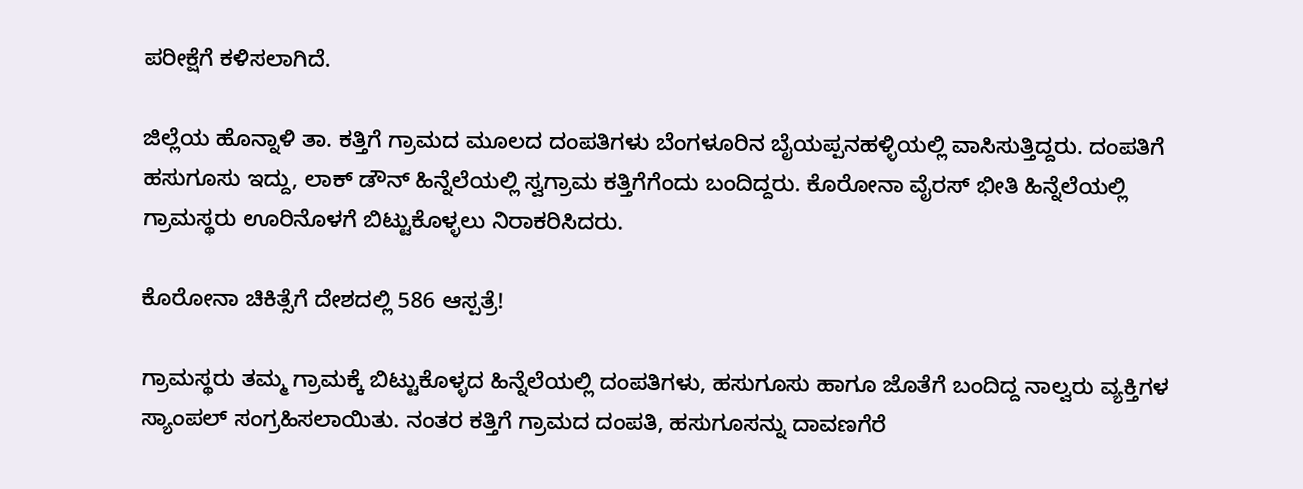ಪರೀಕ್ಷೆಗೆ ಕಳಿಸಲಾಗಿದೆ.

ಜಿಲ್ಲೆಯ ಹೊನ್ನಾಳಿ ತಾ. ಕತ್ತಿಗೆ ಗ್ರಾಮದ ಮೂಲದ ದಂಪತಿಗಳು ಬೆಂಗಳೂರಿನ ಬೈಯಪ್ಪನಹಳ್ಳಿಯಲ್ಲಿ ವಾಸಿಸುತ್ತಿದ್ದರು. ದಂಪತಿಗೆ ಹಸುಗೂಸು ಇದ್ದು, ಲಾಕ್‌ ಡೌನ್‌ ಹಿನ್ನೆಲೆಯಲ್ಲಿ ಸ್ವಗ್ರಾಮ ಕತ್ತಿಗೆಗೆಂದು ಬಂದಿದ್ದರು. ಕೊರೋನಾ ವೈರಸ್‌ ಭೀತಿ ಹಿನ್ನೆಲೆಯಲ್ಲಿ ಗ್ರಾಮಸ್ಥರು ಊರಿನೊಳಗೆ ಬಿಟ್ಟುಕೊಳ್ಳಲು ನಿರಾಕರಿಸಿದರು.

ಕೊರೋನಾ ಚಿಕಿತ್ಸೆಗೆ ದೇಶದಲ್ಲಿ 586 ಆಸ್ಪತ್ರೆ!

ಗ್ರಾಮಸ್ಥರು ತಮ್ಮ ಗ್ರಾಮಕ್ಕೆ ಬಿಟ್ಟುಕೊಳ್ಳದ ಹಿನ್ನೆಲೆಯಲ್ಲಿ ದಂಪತಿಗಳು, ಹಸುಗೂಸು ಹಾಗೂ ಜೊತೆಗೆ ಬಂದಿದ್ದ ನಾಲ್ವರು ವ್ಯಕ್ತಿಗಳ ಸ್ಯಾಂಪಲ್‌ ಸಂಗ್ರಹಿಸಲಾಯಿತು. ನಂತರ ಕತ್ತಿಗೆ ಗ್ರಾಮದ ದಂಪತಿ, ಹಸುಗೂಸನ್ನು ದಾವಣಗೆರೆ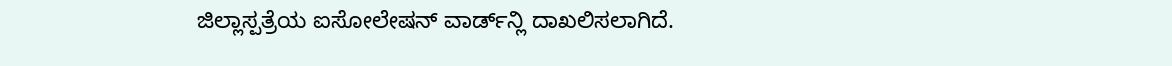ಜಿಲ್ಲಾಸ್ಪತ್ರೆಯ ಐಸೋಲೇಷನ್‌ ವಾರ್ಡ್‌ನ್ಲಿ ದಾಖಲಿಸಲಾಗಿದೆ.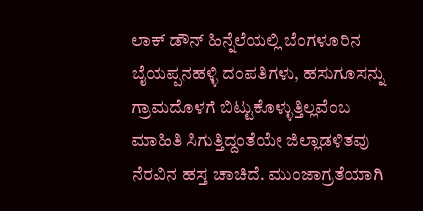ಲಾಕ್‌ ಡೌನ್‌ ಹಿನ್ನೆಲೆಯಲ್ಲಿ ಬೆಂಗಳೂರಿನ ಬೈಯಪ್ಪನಹಳ್ಳಿ ದಂಪತಿಗಳು, ಹಸುಗೂಸನ್ನು ಗ್ರಾಮದೊಳಗೆ ಬಿಟ್ಟುಕೊಳ್ಳುತ್ತಿಲ್ಲವೆಂಬ ಮಾಹಿತಿ ಸಿಗುತ್ತಿದ್ದಂತೆಯೇ ಜಿಲ್ಲಾಡಳಿತವು ನೆರವಿನ ಹಸ್ತ ಚಾಚಿದೆ. ಮುಂಜಾಗ್ರತೆಯಾಗಿ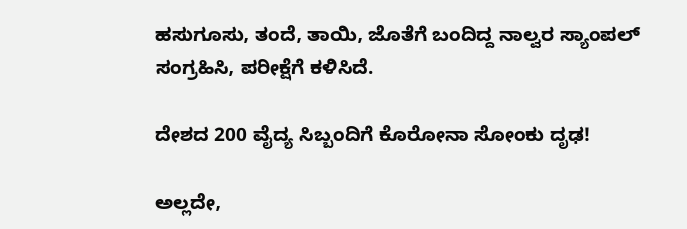ಹಸುಗೂಸು, ತಂದೆ, ತಾಯಿ, ಜೊತೆಗೆ ಬಂದಿದ್ದ ನಾಲ್ವರ ಸ್ಯಾಂಪಲ್‌ ಸಂಗ್ರಹಿಸಿ, ಪರೀಕ್ಷೆಗೆ ಕಳಿಸಿದೆ.

ದೇಶದ 200 ವೈದ್ಯ ಸಿಬ್ಬಂದಿಗೆ ಕೊರೋನಾ ಸೋಂಕು ದೃಢ!

ಅಲ್ಲದೇ,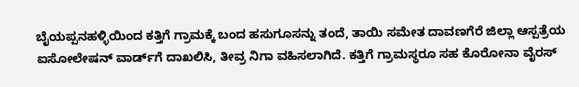ಬೈಯಪ್ಪನಹಳ್ಳಿಯಿಂದ ಕತ್ತಿಗೆ ಗ್ರಾಮಕ್ಕೆ ಬಂದ ಹಸುಗೂಸನ್ನು ತಂದೆ, ತಾಯಿ ಸಮೇತ ದಾವಣಗೆರೆ ಜಿಲ್ಲಾ ಆಸ್ಪತ್ರೆಯ ಐಸೋಲೇಷನ್‌ ವಾರ್ಡ್‌ಗೆ ದಾಖಲಿಸಿ, ತೀವ್ರ ನಿಗಾ ವಹಿಸಲಾಗಿದೆ. ಕತ್ತಿಗೆ ಗ್ರಾಮಸ್ಥರೂ ಸಹ ಕೊರೋನಾ ವೈರಸ್‌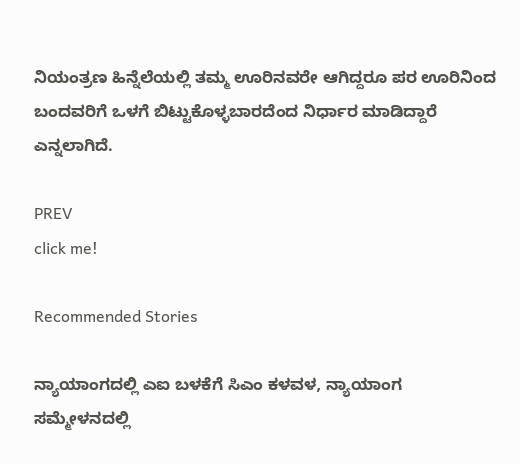ನಿಯಂತ್ರಣ ಹಿನ್ನೆಲೆಯಲ್ಲಿ ತಮ್ಮ ಊರಿನವರೇ ಆಗಿದ್ದರೂ ಪರ ಊರಿನಿಂದ ಬಂದವರಿಗೆ ಒಳಗೆ ಬಿಟ್ಟುಕೊಳ್ಳಬಾರದೆಂದ ನಿರ್ಧಾರ ಮಾಡಿದ್ದಾರೆ ಎನ್ನಲಾಗಿದೆ.

PREV
click me!

Recommended Stories

ನ್ಯಾಯಾಂಗದಲ್ಲಿ ಎಐ ಬಳಕೆಗೆ ಸಿಎಂ ಕಳವಳ, ನ್ಯಾಯಾಂಗ ಸಮ್ಮೇಳನದಲ್ಲಿ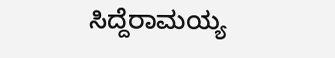ಸಿದ್ದೆರಾಮಯ್ಯ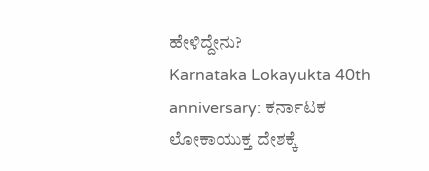ಹೇಳಿದ್ದೇನು?
Karnataka Lokayukta 40th anniversary: ಕರ್ನಾಟಕ ಲೋಕಾಯುಕ್ತ ದೇಶಕ್ಕೆ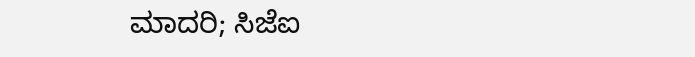ಮಾದರಿ; ಸಿಜೆಐ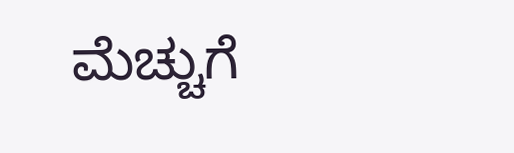ಮೆಚ್ಚುಗೆ